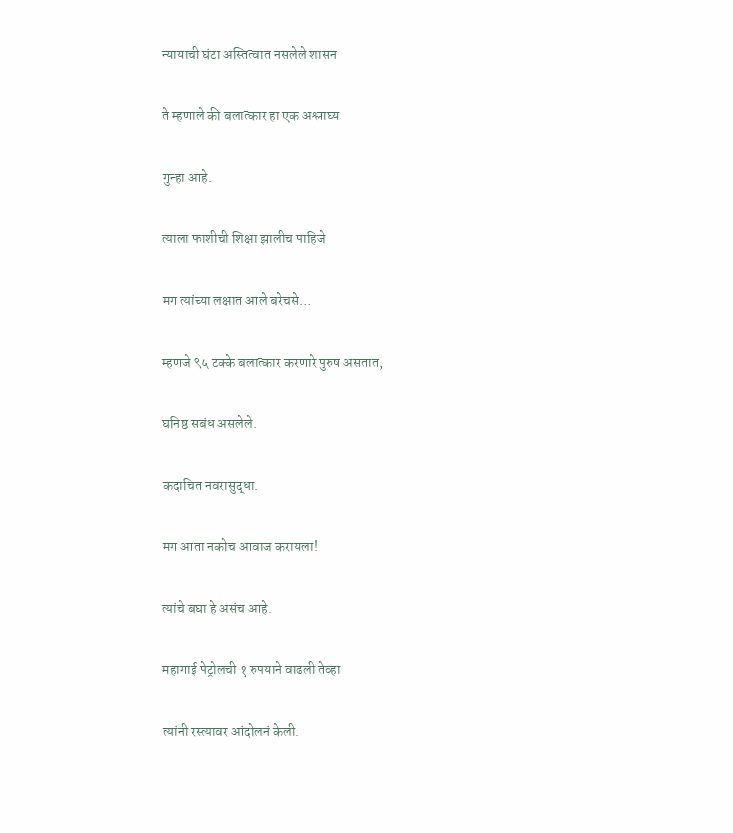न्यायाची घंटा अस्तित्वात नसलेले शासन

ते म्हणाले की बलात्कार हा एक अश्लाघ्य

गुन्हा आहे.

त्याला फाशीची शिक्षा झालीच पाहिजे

मग त्यांच्या लक्षात आले बरेचसे…

म्हणजे ९५ टक्के बलात्कार करणारे पुरुष असतात,

घनिष्ठ सबंध असलेले.

कदाचित नवरासुद्धा.

मग आता नकोच आवाज करायला!

त्यांचे बघा हे असंच आहे.

महागाई पेट्रोलची १ रुपयाने वाढली तेव्हा

त्यांनी रस्त्यावर आंदोलनं केली.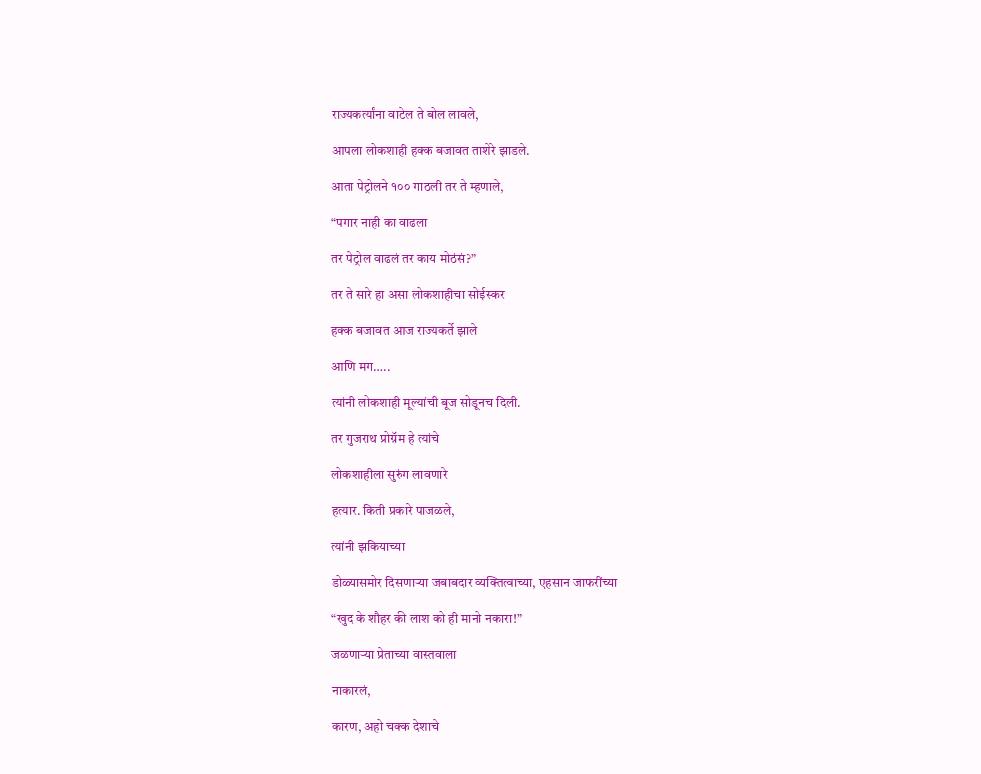राज्यकर्त्यांना वाटेल ते बोल लावले,

आपला लोकशाही हक्क बजावत ताशेरे झाडले.

आता पेट्रोलने १०० गाठली तर ते म्हणाले,

“पगार नाही का वाढला

तर पेट्रोल वाढलं तर काय मोठंसं?”

तर ते सारे हा असा लोकशाहीचा सोईस्कर

हक्क बजावत आज राज्यकर्ते झाले

आणि मग…..

त्यांनी लोकशाही मूल्यांची बूज सोडूनच दिली.

तर गुजराथ प्रोग्रॅम हे त्यांचे

लोकशाहीला सुरुंग लावणारे

हत्यार. किती प्रकारे पाजळले,

त्यांनी झकियाच्या

डोळ्यासमोर दिसणाऱ्या जबाबदार व्यक्तित्वाच्या, एहसान जाफरींच्या

“खुद के शौहर की लाश को ही मानो नकारा!”

जळणाऱ्या प्रेताच्या वास्तवाला

नाकारलं,

कारण, अहो चक्क देशाचे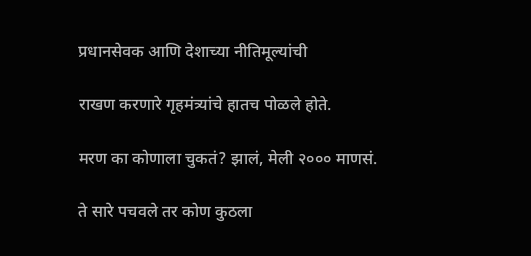प्रधानसेवक आणि देशाच्या नीतिमूल्यांची

राखण करणारे गृहमंत्र्यांचे हातच पोळले होते.

मरण का कोणाला चुकतं? झालं, मेली २००० माणसं.

ते सारे पचवले तर कोण कुठला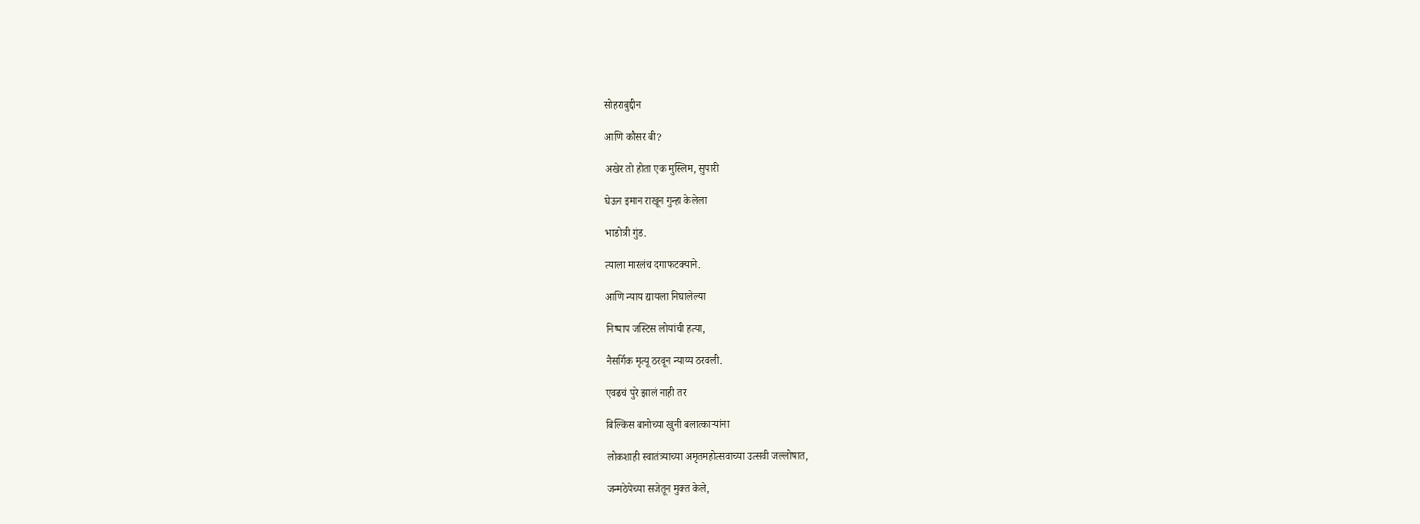सोहराबुद्दीन

आणि कौसर बी?

अखेर तो होता एक मुस्लिम, सुपारी

घेऊन इमान राखून गुन्हा केलेला

भाडोत्री गुंड.

त्याला मारलंच दगाफटक्याने.

आणि न्याय द्यायला निघालेल्या

निष्पाप जस्टिस लोयांची हत्या,

नैसर्गिक मृत्यू ठरवून न्याय्य ठरवली.

एवढचं पुरे झालं नाही तर

बिल्किस बानोच्या खुनी बलात्काऱ्यांना

लोकशाही स्वातंत्र्याच्या अमृतमहोत्सवाच्या उत्सवी जल्लोषात,

जन्मठेपेच्या सजेतून मुक्त केले,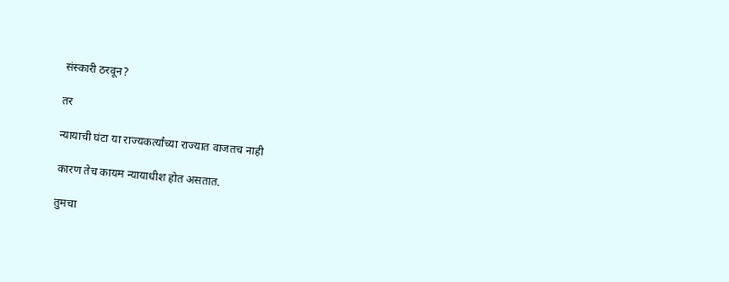संस्कारी ठरवून?

तर

न्यायाची घंटा या राज्यकर्त्यांच्या राज्यात वाजतच नाही

कारण तेच कायम न्यायाधीश होत असतात.

तुमचा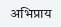अभिप्राय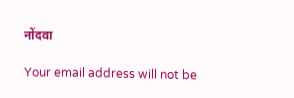नोंदवा

Your email address will not be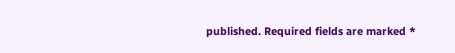published. Required fields are marked *